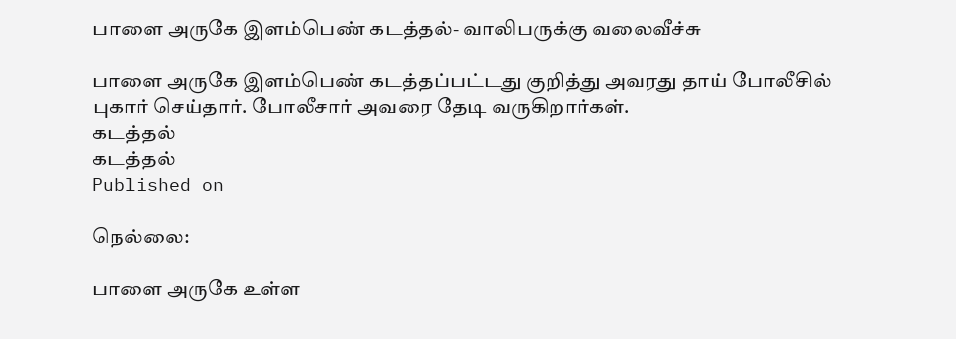பாளை அருகே இளம்பெண் கடத்தல்- வாலிபருக்கு வலைவீச்சு

பாளை அருகே இளம்பெண் கடத்தப்பட்டது குறித்து அவரது தாய் போலீசில் புகார் செய்தார். போலீசார் அவரை தேடி வருகிறார்கள்.
கடத்தல்
கடத்தல்
Published on

நெல்லை:

பாளை அருகே உள்ள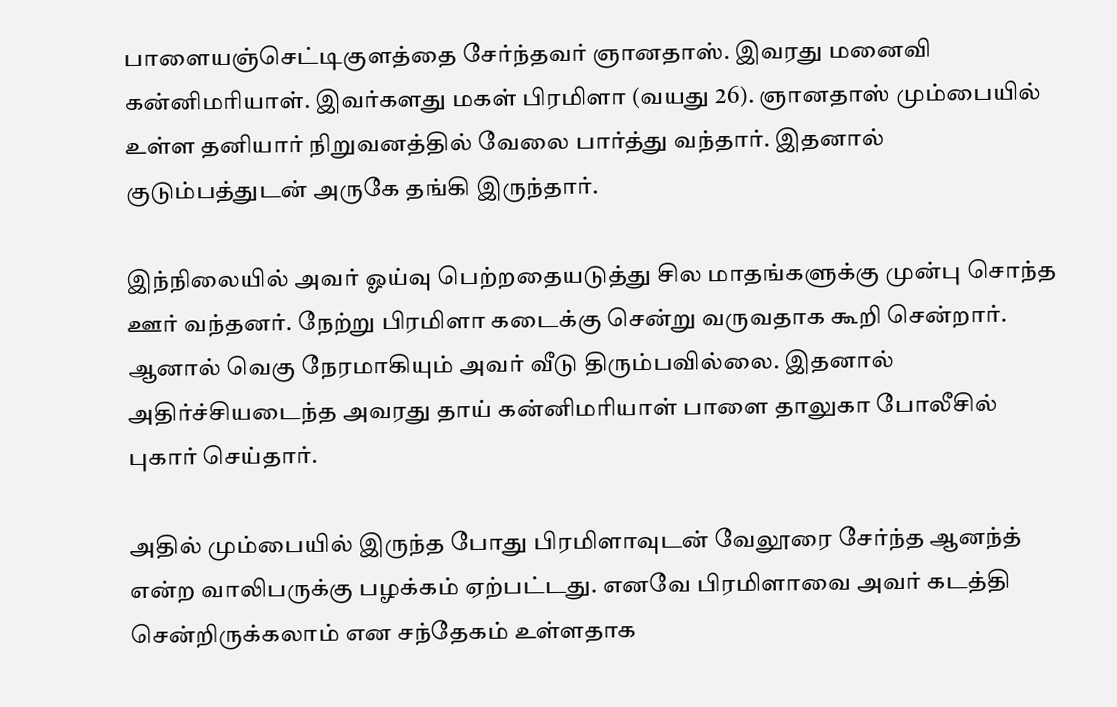பாளையஞ்செட்டிகுளத்தை சேர்ந்தவர் ஞானதாஸ். இவரது மனைவி கன்னிமரியாள். இவர்களது மகள் பிரமிளா (வயது 26). ஞானதாஸ் மும்பையில் உள்ள தனியார் நிறுவனத்தில் வேலை பார்த்து வந்தார். இதனால் குடும்பத்துடன் அருகே தங்கி இருந்தார்.

இந்நிலையில் அவர் ஓய்வு பெற்றதையடுத்து சில மாதங்களுக்கு முன்பு சொந்த ஊர் வந்தனர். நேற்று பிரமிளா கடைக்கு சென்று வருவதாக கூறி சென்றார். ஆனால் வெகு நேரமாகியும் அவர் வீடு திரும்பவில்லை. இதனால் அதிர்ச்சியடைந்த அவரது தாய் கன்னிமரியாள் பாளை தாலுகா போலீசில் புகார் செய்தார்.

அதில் மும்பையில் இருந்த போது பிரமிளாவுடன் வேலூரை சேர்ந்த ஆனந்த் என்ற வாலிபருக்கு பழக்கம் ஏற்பட்டது. எனவே பிரமிளாவை அவர் கடத்தி சென்றிருக்கலாம் என சந்தேகம் உள்ளதாக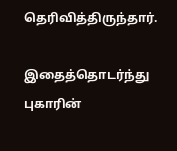தெரிவித்திருந்தார்.

இதைத்தொடர்ந்து புகாரின்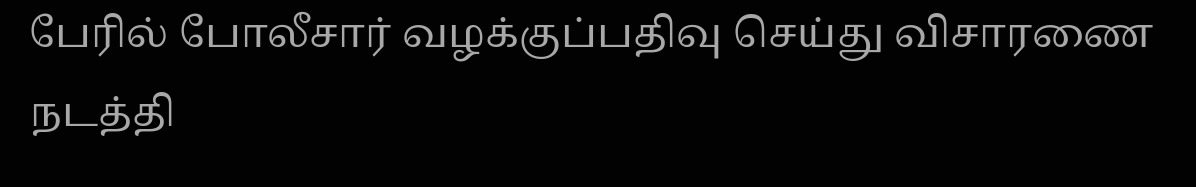பேரில் போலீசார் வழக்குப்பதிவு செய்து விசாரணை நடத்தி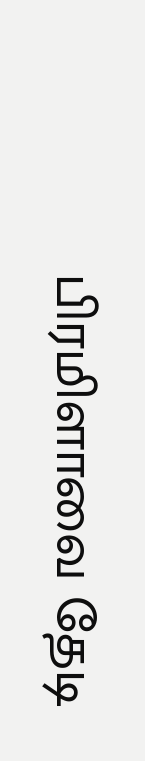பிரமிளாவை தேடி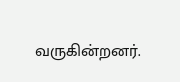வருகின்றனர்.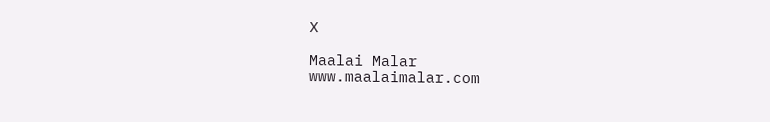X

Maalai Malar
www.maalaimalar.com